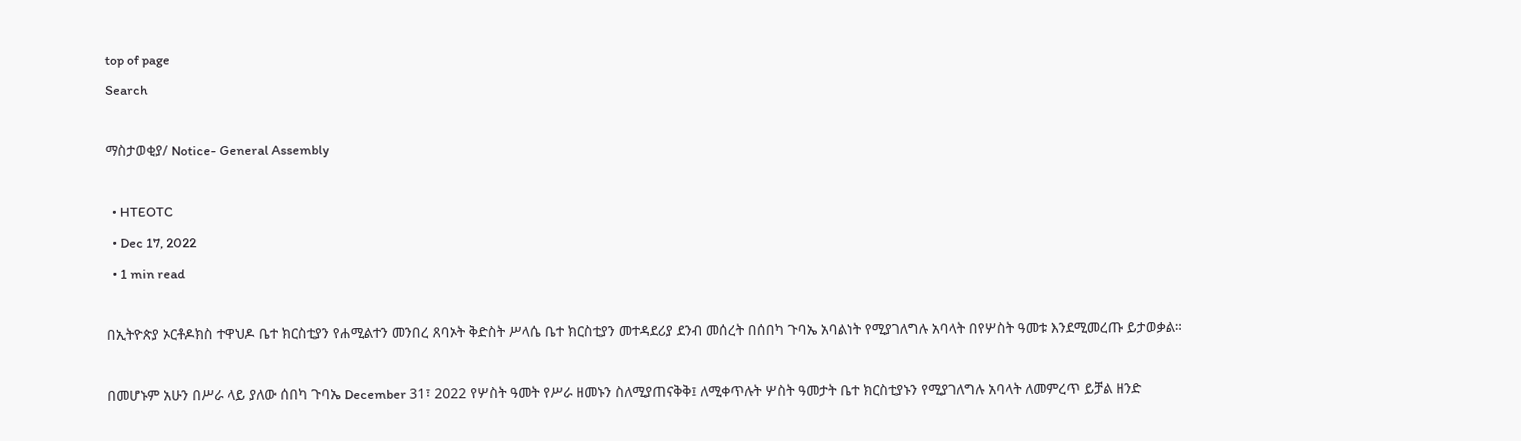top of page
Search

ማስታወቂያ/ Notice- General Assembly

  • HTEOTC
  • Dec 17, 2022
  • 1 min read

በኢትዮጵያ ኦርቶዶክስ ተዋህዶ ቤተ ክርስቲያን የሐሚልተን መንበረ ጸባኦት ቅድስት ሥላሴ ቤተ ክርስቲያን መተዳደሪያ ደንብ መሰረት በሰበካ ጉባኤ አባልነት የሚያገለግሉ አባላት በየሦስት ዓመቱ እንደሚመረጡ ይታወቃል።

በመሆኑም አሁን በሥራ ላይ ያለው ሰበካ ጉባኤ December 31፣ 2022 የሦስት ዓመት የሥራ ዘመኑን ስለሚያጠናቅቅ፤ ለሚቀጥሉት ሦስት ዓመታት ቤተ ክርስቲያኑን የሚያገለግሉ አባላት ለመምረጥ ይቻል ዘንድ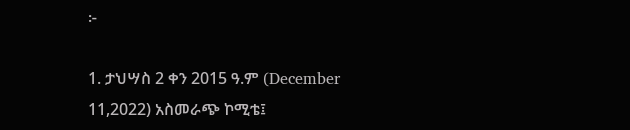፦

1. ታህሣስ 2 ቀን 2015 ዓ.ም (December 11,2022) አስመራጭ ኮሚቴ፤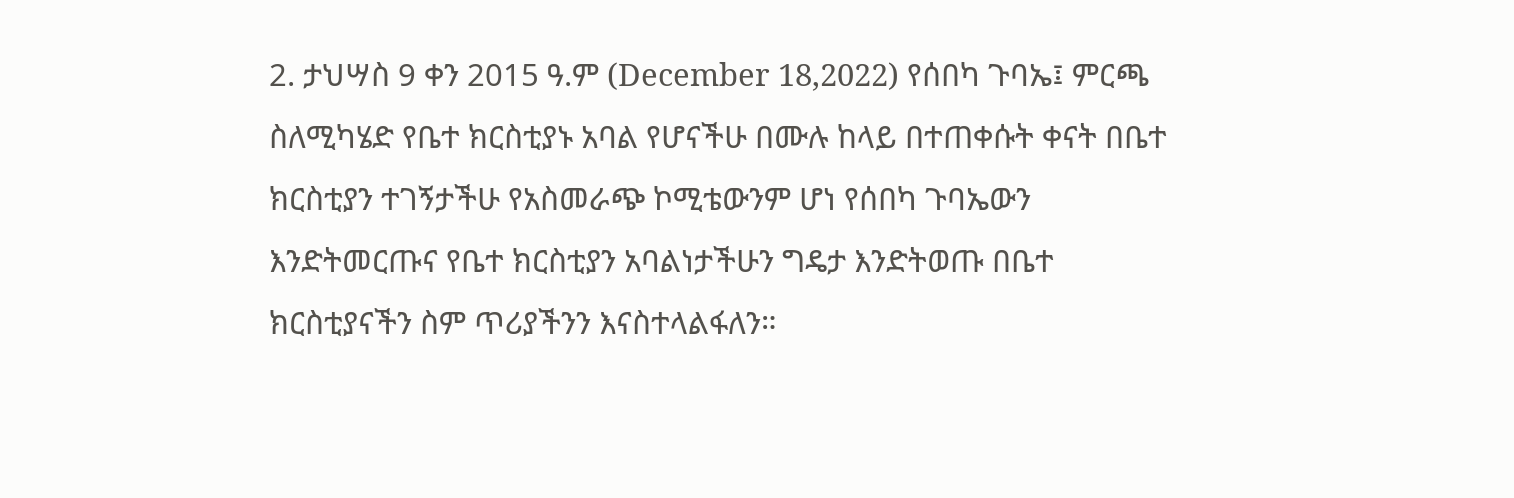2. ታህሣስ 9 ቀን 2015 ዓ.ም (December 18,2022) የሰበካ ጉባኤ፤ ምርጫ ስለሚካሄድ የቤተ ክርስቲያኑ አባል የሆናችሁ በሙሉ ከላይ በተጠቀሱት ቀናት በቤተ ክርስቲያን ተገኝታችሁ የአስመራጭ ኮሚቴውንም ሆነ የሰበካ ጉባኤውን እንድትመርጡና የቤተ ክርስቲያን አባልነታችሁን ግዴታ እንድትወጡ በቤተ ክርስቲያናችን ስም ጥሪያችንን እናስተላልፋለን።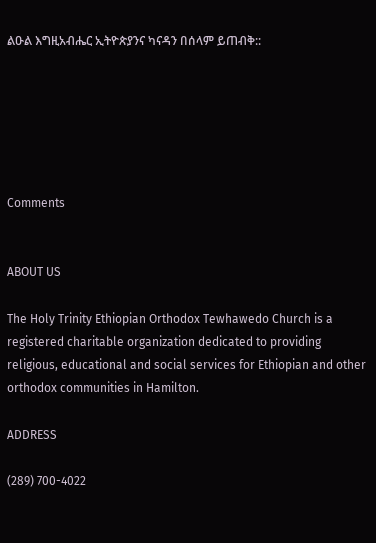ልዑል እግዚአብሔር ኢትዮጵያንና ካናዳን በሰላም ይጠብቅ::






Comments


ABOUT US

The Holy Trinity Ethiopian Orthodox Tewhawedo Church is a registered charitable organization dedicated to providing religious, educational and social services for Ethiopian and other orthodox communities in Hamilton.

ADDRESS

(289) 700-4022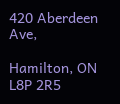420 Aberdeen Ave,

Hamilton, ON L8P 2R5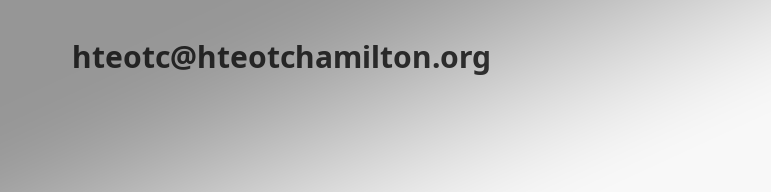hteotc@hteotchamilton.org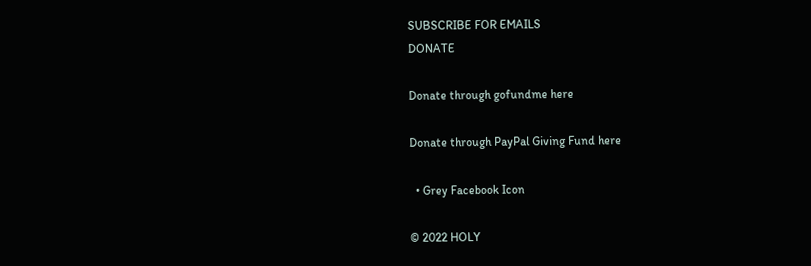SUBSCRIBE FOR EMAILS
DONATE

Donate through gofundme here

Donate through PayPal Giving Fund here

  • Grey Facebook Icon

© 2022 HOLY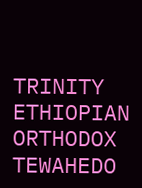TRINITY ETHIOPIAN ORTHODOX TEWAHEDO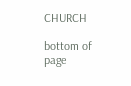CHURCH

bottom of page